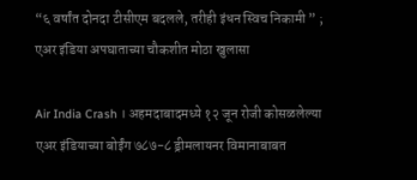“६ वर्षांत दोनदा टीसीएम बदलले, तरीही इंधन स्विच निकामी ” ; एअर इंडिया अपघाताच्या चौकशीत मोठा खुलासा

Air India Crash । अहमदाबादमध्ये १२ जून रोजी कोसळलेल्या एअर इंडियाच्या बोईंग ७८७-८ ड्रीमलायनर विमानाबाबत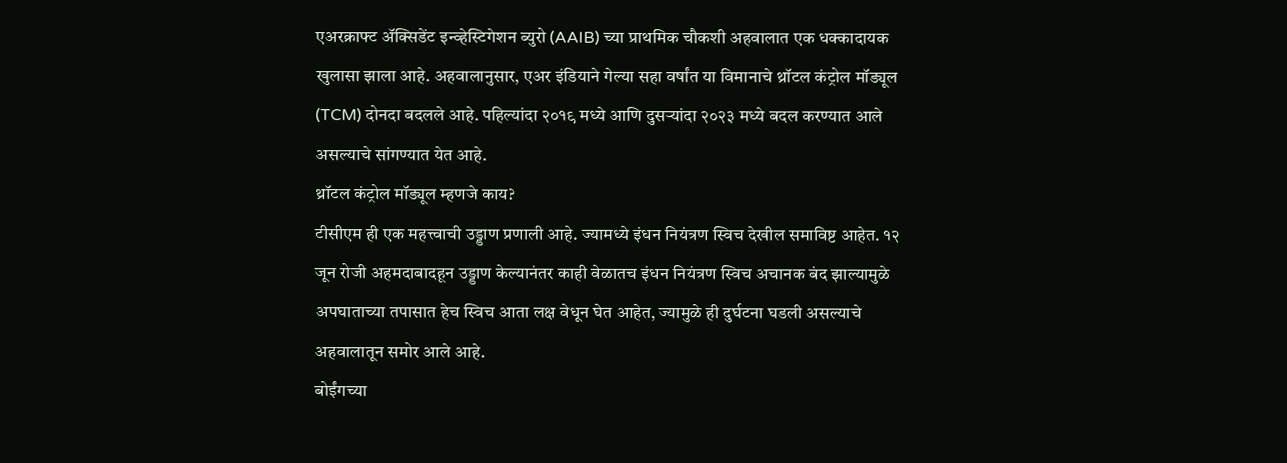एअरक्राफ्ट ॲक्सिडेंट इन्व्हेस्टिगेशन ब्युरो (AAIB) च्या प्राथमिक चौकशी अहवालात एक धक्कादायक खुलासा झाला आहे. अहवालानुसार, एअर इंडियाने गेल्या सहा वर्षांत या विमानाचे थ्रॉटल कंट्रोल मॉड्यूल (TCM) दोनदा बदलले आहे. पहिल्यांदा २०१९ मध्ये आणि दुसऱ्यांदा २०२३ मध्ये बदल करण्यात आले असल्याचे सांगण्यात येत आहे.
थ्रॉटल कंट्रोल मॉड्यूल म्हणजे काय?
टीसीएम ही एक महत्त्वाची उड्डाण प्रणाली आहे. ज्यामध्ये इंधन नियंत्रण स्विच देखील समाविष्ट आहेत. १२ जून रोजी अहमदाबादहून उड्डाण केल्यानंतर काही वेळातच इंधन नियंत्रण स्विच अचानक बंद झाल्यामुळे अपघाताच्या तपासात हेच स्विच आता लक्ष वेधून घेत आहेत, ज्यामुळे ही दुर्घटना घडली असल्याचे अहवालातून समोर आले आहे.
बोईंगच्या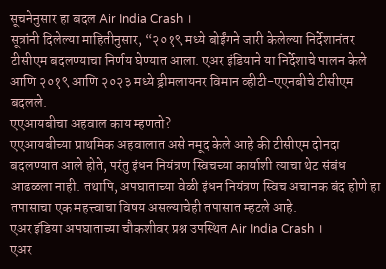सूचनेनुसार हा बदल Air India Crash ।
सूत्रांनी दिलेल्या माहितीनुसार, “२०१९ मध्ये बोईंगने जारी केलेल्या निर्देशानंतर टीसीएम बदलण्याचा निर्णय घेण्यात आला. एअर इंडियाने या निर्देशाचे पालन केले आणि २०१९ आणि २०२३ मध्ये ड्रीमलायनर विमान व्हीटी-एएनबीचे टीसीएम बदलले.
एएआयबीचा अहवाल काय म्हणतो?
एएआयबीच्या प्राथमिक अहवालात असे नमूद केले आहे की टीसीएम दोनदा बदलण्यात आले होते, परंतु इंधन नियंत्रण स्विचच्या कार्याशी त्याचा थेट संबंध आढळला नाही. तथापि, अपघाताच्या वेळी इंधन नियंत्रण स्विच अचानक बंद होणे हा तपासाचा एक महत्त्वाचा विषय असल्याचेही तपासात म्हटले आहे.
एअर इंडिया अपघाताच्या चौकशीवर प्रश्न उपस्थित Air India Crash ।
एअर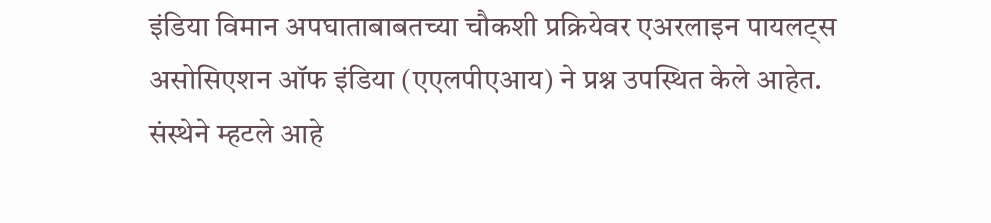इंडिया विमान अपघाताबाबतच्या चौकशी प्रक्रियेवर एअरलाइन पायलट्स असोसिएशन ऑफ इंडिया (एएलपीएआय) ने प्रश्न उपस्थित केले आहेत. संस्थेने म्हटले आहे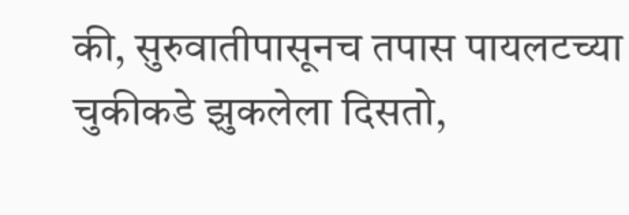की, सुरुवातीपासूनच तपास पायलटच्या चुकीकडे झुकलेला दिसतो,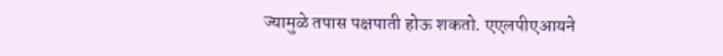ज्यामुळे तपास पक्षपाती होऊ शकतो. एएलपीएआयने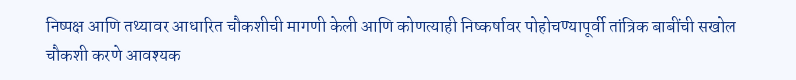निष्पक्ष आणि तथ्यावर आधारित चौकशीची मागणी केली आणि कोणत्याही निष्कर्षावर पोहोचण्यापूर्वी तांत्रिक बाबींची सखोल चौकशी करणे आवश्यक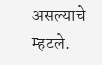असल्याचे म्हटले.